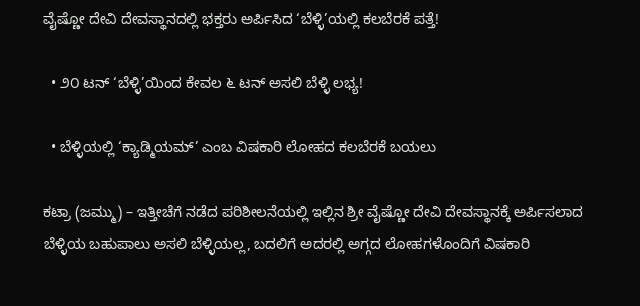ವೈಷ್ಣೋ ದೇವಿ ದೇವಸ್ಥಾನದಲ್ಲಿ ಭಕ್ತರು ಅರ್ಪಿಸಿದ ‘ಬೆಳ್ಳಿ’ಯಲ್ಲಿ ಕಲಬೆರಕೆ ಪತ್ತೆ!

  • ೨೦ ಟನ್ ‘ಬೆಳ್ಳಿ’ಯಿಂದ ಕೇವಲ ೬ ಟನ್ ಅಸಲಿ ಬೆಳ್ಳಿ ಲಭ್ಯ!

  • ಬೆಳ್ಳಿಯಲ್ಲಿ ‘ಕ್ಯಾಡ್ಮಿಯಮ್’ ಎಂಬ ವಿಷಕಾರಿ ಲೋಹದ ಕಲಬೆರಕೆ ಬಯಲು

ಕಟ್ರಾ (ಜಮ್ಮು) – ಇತ್ತೀಚೆಗೆ ನಡೆದ ಪರಿಶೀಲನೆಯಲ್ಲಿ ಇಲ್ಲಿನ ಶ್ರೀ ವೈಷ್ಣೋ ದೇವಿ ದೇವಸ್ಥಾನಕ್ಕೆ ಅರ್ಪಿಸಲಾದ ಬೆಳ್ಳಿಯ ಬಹುಪಾಲು ಅಸಲಿ ಬೆಳ್ಳಿಯಲ್ಲ, ಬದಲಿಗೆ ಅದರಲ್ಲಿ ಅಗ್ಗದ ಲೋಹಗಳೊಂದಿಗೆ ವಿಷಕಾರಿ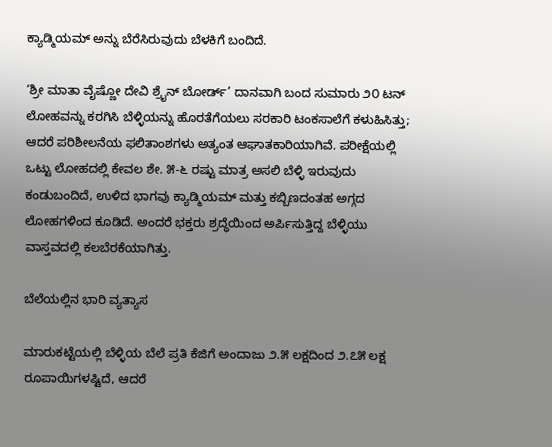ಕ್ಯಾಡ್ಮಿಯಮ್ ಅನ್ನು ಬೆರೆಸಿರುವುದು ಬೆಳಕಿಗೆ ಬಂದಿದೆ.

‘ಶ್ರೀ ಮಾತಾ ವೈಷ್ಣೋ ದೇವಿ ಶ್ರೈನ್ ಬೋರ್ಡ್’ ದಾನವಾಗಿ ಬಂದ ಸುಮಾರು ೨೦ ಟನ್ ಲೋಹವನ್ನು ಕರಗಿಸಿ ಬೆಳ್ಳಿಯನ್ನು ಹೊರತೆಗೆಯಲು ಸರಕಾರಿ ಟಂಕಸಾಲೆಗೆ ಕಳುಹಿಸಿತ್ತು; ಆದರೆ ಪರಿಶೀಲನೆಯ ಫಲಿತಾಂಶಗಳು ಅತ್ಯಂತ ಆಘಾತಕಾರಿಯಾಗಿವೆ. ಪರೀಕ್ಷೆಯಲ್ಲಿ ಒಟ್ಟು ಲೋಹದಲ್ಲಿ ಕೇವಲ ಶೇ. ೫-೬ ರಷ್ಟು ಮಾತ್ರ ಅಸಲಿ ಬೆಳ್ಳಿ ಇರುವುದು ಕಂಡುಬಂದಿದೆ, ಉಳಿದ ಭಾಗವು ಕ್ಯಾಡ್ಮಿಯಮ್ ಮತ್ತು ಕಬ್ಬಿಣದಂತಹ ಅಗ್ಗದ ಲೋಹಗಳಿಂದ ಕೂಡಿದೆ. ಅಂದರೆ ಭಕ್ತರು ಶ್ರದ್ಧೆಯಿಂದ ಅರ್ಪಿಸುತ್ತಿದ್ದ ಬೆಳ್ಳಿಯು ವಾಸ್ತವದಲ್ಲಿ ಕಲಬೆರಕೆಯಾಗಿತ್ತು.

ಬೆಲೆಯಲ್ಲಿನ ಭಾರಿ ವ್ಯತ್ಯಾಸ

ಮಾರುಕಟ್ಟೆಯಲ್ಲಿ ಬೆಳ್ಳಿಯ ಬೆಲೆ ಪ್ರತಿ ಕೆಜಿಗೆ ಅಂದಾಜು ೨.೫ ಲಕ್ಷದಿಂದ ೨.೭೫ ಲಕ್ಷ ರೂಪಾಯಿಗಳಷ್ಟಿದೆ, ಆದರೆ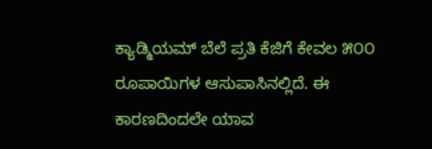ಕ್ಯಾಡ್ಮಿಯಮ್ ಬೆಲೆ ಪ್ರತಿ ಕೆಜಿಗೆ ಕೇವಲ ೫೦೦ ರೂಪಾಯಿಗಳ ಆಸುಪಾಸಿನಲ್ಲಿದೆ. ಈ ಕಾರಣದಿಂದಲೇ ಯಾವ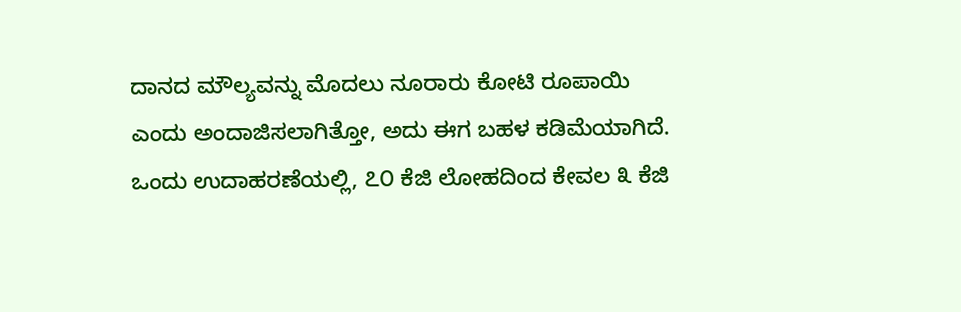ದಾನದ ಮೌಲ್ಯವನ್ನು ಮೊದಲು ನೂರಾರು ಕೋಟಿ ರೂಪಾಯಿ ಎಂದು ಅಂದಾಜಿಸಲಾಗಿತ್ತೋ, ಅದು ಈಗ ಬಹಳ ಕಡಿಮೆಯಾಗಿದೆ. ಒಂದು ಉದಾಹರಣೆಯಲ್ಲಿ, ೭೦ ಕೆಜಿ ಲೋಹದಿಂದ ಕೇವಲ ೩ ಕೆಜಿ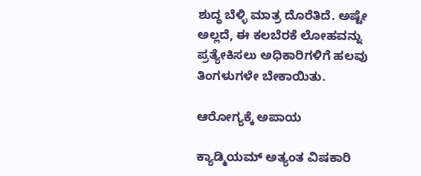ಶುದ್ಧ ಬೆಳ್ಳಿ ಮಾತ್ರ ದೊರೆತಿದೆ. ಅಷ್ಟೇ ಅಲ್ಲದೆ, ಈ ಕಲಬೆರಕೆ ಲೋಹವನ್ನು ಪ್ರತ್ಯೇಕಿಸಲು ಅಧಿಕಾರಿಗಳಿಗೆ ಹಲವು ತಿಂಗಳುಗಳೇ ಬೇಕಾಯಿತು.

ಆರೋಗ್ಯಕ್ಕೆ ಅಪಾಯ

ಕ್ಯಾಡ್ಮಿಯಮ್ ಅತ್ಯಂತ ವಿಷಕಾರಿ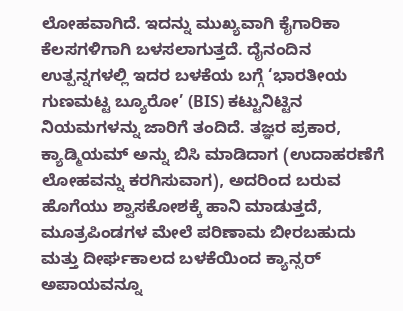ಲೋಹವಾಗಿದೆ. ಇದನ್ನು ಮುಖ್ಯವಾಗಿ ಕೈಗಾರಿಕಾ ಕೆಲಸಗಳಿಗಾಗಿ ಬಳಸಲಾಗುತ್ತದೆ. ದೈನಂದಿನ ಉತ್ಪನ್ನಗಳಲ್ಲಿ ಇದರ ಬಳಕೆಯ ಬಗ್ಗೆ ‘ಭಾರತೀಯ ಗುಣಮಟ್ಟ ಬ್ಯೂರೋ’ (BIS) ಕಟ್ಟುನಿಟ್ಟಿನ ನಿಯಮಗಳನ್ನು ಜಾರಿಗೆ ತಂದಿದೆ. ತಜ್ಞರ ಪ್ರಕಾರ, ಕ್ಯಾಡ್ಮಿಯಮ್ ಅನ್ನು ಬಿಸಿ ಮಾಡಿದಾಗ (ಉದಾಹರಣೆಗೆ ಲೋಹವನ್ನು ಕರಗಿಸುವಾಗ), ಅದರಿಂದ ಬರುವ ಹೊಗೆಯು ಶ್ವಾಸಕೋಶಕ್ಕೆ ಹಾನಿ ಮಾಡುತ್ತದೆ, ಮೂತ್ರಪಿಂಡಗಳ ಮೇಲೆ ಪರಿಣಾಮ ಬೀರಬಹುದು ಮತ್ತು ದೀರ್ಘಕಾಲದ ಬಳಕೆಯಿಂದ ಕ್ಯಾನ್ಸರ್ ಅಪಾಯವನ್ನೂ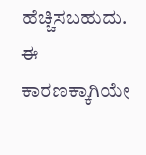ಹೆಚ್ಚಿಸಬಹುದು. ಈ ಕಾರಣಕ್ಕಾಗಿಯೇ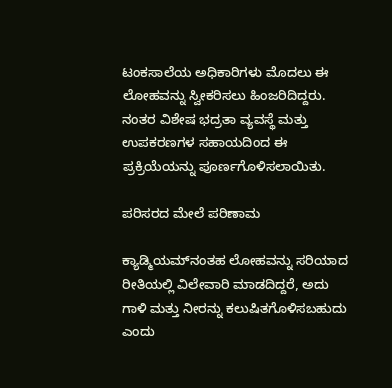ಟಂಕಸಾಲೆಯ ಅಧಿಕಾರಿಗಳು ಮೊದಲು ಈ ಲೋಹವನ್ನು ಸ್ವೀಕರಿಸಲು ಹಿಂಜರಿದಿದ್ದರು. ನಂತರ ವಿಶೇಷ ಭದ್ರತಾ ವ್ಯವಸ್ಥೆ ಮತ್ತು ಉಪಕರಣಗಳ ಸಹಾಯದಿಂದ ಈ ಪ್ರಕ್ರಿಯೆಯನ್ನು ಪೂರ್ಣಗೊಳಿಸಲಾಯಿತು.

ಪರಿಸರದ ಮೇಲೆ ಪರಿಣಾಮ

ಕ್ಯಾಡ್ಮಿಯಮ್‌ನಂತಹ ಲೋಹವನ್ನು ಸರಿಯಾದ ರೀತಿಯಲ್ಲಿ ವಿಲೇವಾರಿ ಮಾಡದಿದ್ದರೆ, ಅದು ಗಾಳಿ ಮತ್ತು ನೀರನ್ನು ಕಲುಷಿತಗೊಳಿಸಬಹುದು ಎಂದು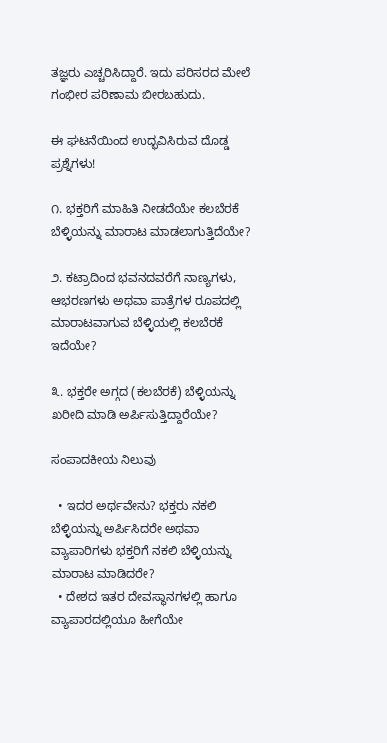ತಜ್ಞರು ಎಚ್ಚರಿಸಿದ್ದಾರೆ. ಇದು ಪರಿಸರದ ಮೇಲೆ ಗಂಭೀರ ಪರಿಣಾಮ ಬೀರಬಹುದು.

ಈ ಘಟನೆಯಿಂದ ಉದ್ಭವಿಸಿರುವ ದೊಡ್ಡ ಪ್ರಶ್ನೆಗಳು!

೧. ಭಕ್ತರಿಗೆ ಮಾಹಿತಿ ನೀಡದೆಯೇ ಕಲಬೆರಕೆ ಬೆಳ್ಳಿಯನ್ನು ಮಾರಾಟ ಮಾಡಲಾಗುತ್ತಿದೆಯೇ?

೨. ಕಟ್ರಾದಿಂದ ಭವನದವರೆಗೆ ನಾಣ್ಯಗಳು, ಆಭರಣಗಳು ಅಥವಾ ಪಾತ್ರೆಗಳ ರೂಪದಲ್ಲಿ ಮಾರಾಟವಾಗುವ ಬೆಳ್ಳಿಯಲ್ಲಿ ಕಲಬೆರಕೆ ಇದೆಯೇ?

೩. ಭಕ್ತರೇ ಅಗ್ಗದ (ಕಲಬೆರಕೆ) ಬೆಳ್ಳಿಯನ್ನು ಖರೀದಿ ಮಾಡಿ ಅರ್ಪಿಸುತ್ತಿದ್ದಾರೆಯೇ?

ಸಂಪಾದಕೀಯ ನಿಲುವು

  • ಇದರ ಅರ್ಥವೇನು? ಭಕ್ತರು ನಕಲಿ ಬೆಳ್ಳಿಯನ್ನು ಅರ್ಪಿಸಿದರೇ ಅಥವಾ ವ್ಯಾಪಾರಿಗಳು ಭಕ್ತರಿಗೆ ನಕಲಿ ಬೆಳ್ಳಿಯನ್ನು ಮಾರಾಟ ಮಾಡಿದರೇ?
  • ದೇಶದ ಇತರ ದೇವಸ್ಥಾನಗಳಲ್ಲಿ ಹಾಗೂ ವ್ಯಾಪಾರದಲ್ಲಿಯೂ ಹೀಗೆಯೇ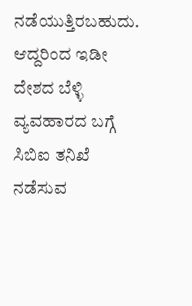ನಡೆಯುತ್ತಿರಬಹುದು. ಆದ್ದರಿಂದ ಇಡೀ ದೇಶದ ಬೆಳ್ಳಿ ವ್ಯವಹಾರದ ಬಗ್ಗೆ ಸಿಬಿಐ ತನಿಖೆ ನಡೆಸುವ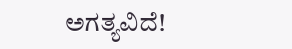ಅಗತ್ಯವಿದೆ!